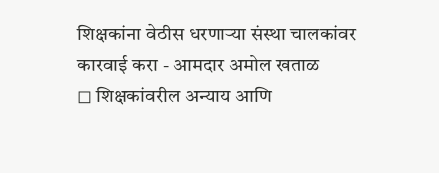शिक्षकांना वेठीस धरणाऱ्या संस्था चालकांवर कारवाई करा - आमदार अमोल खताळ
◻ शिक्षकांवरील अन्याय आणि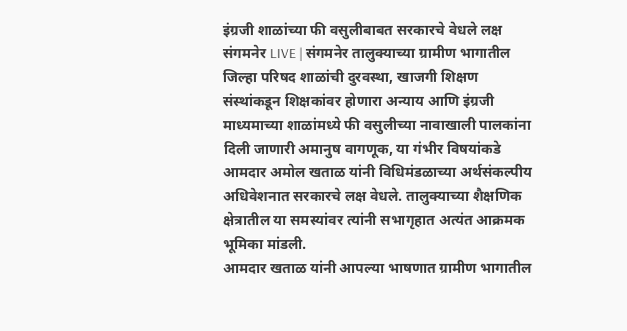इंग्रजी शाळांच्या फी वसुलीबाबत सरकारचे वेधले लक्ष
संगमनेर LIVE | संगमनेर तालुक्याच्या ग्रामीण भागातील जिल्हा परिषद शाळांची दुरवस्था, खाजगी शिक्षण संस्थांकडून शिक्षकांवर होणारा अन्याय आणि इंग्रजी माध्यमाच्या शाळांमध्ये फी वसुलीच्या नावाखाली पालकांना दिली जाणारी अमानुष वागणूक, या गंभीर विषयांकडे आमदार अमोल खताळ यांनी विधिमंडळाच्या अर्थसंकल्पीय अधिवेशनात सरकारचे लक्ष वेधले. तालुक्याच्या शैक्षणिक क्षेत्रातील या समस्यांवर त्यांनी सभागृहात अत्यंत आक्रमक भूमिका मांडली.
आमदार खताळ यांनी आपल्या भाषणात ग्रामीण भागातील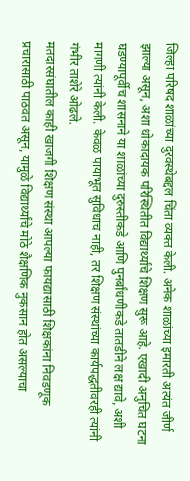जिल्हा परिषद शाळांच्या दुरवस्थेबद्दल चिंता व्यक्त केली. अनेक शाळांच्या इमारती अत्यंत जीर्ण झाल्या असून, अशा धोकादायक परिस्थितीत विद्यार्थ्यांचे शिक्षण सुरू आहे. एखादी अनुचित घटना घडण्यापूर्वीच शासनाने या शाळांच्या दुरुस्तीकडे आणि पुनर्बांधणीकडे तातडीने लक्ष द्यावे, अशी मागणी त्यांनी केली. केवळ पायाभूत सुविधाच नाही, तर शिक्षण संस्थांच्या कार्यपद्धतीवरही त्यांनी गंभीर ताशेरे ओढले.
मतदारसंघातील काही खाजगी शिक्षण संस्था आपल्या फायद्यासाठी शिक्षकांना निवडणूक प्रचारासाठी पाठवत असून, यामुळे विद्यार्थ्यांचे मोठे शैक्षणिक नुकसान होत असल्याचा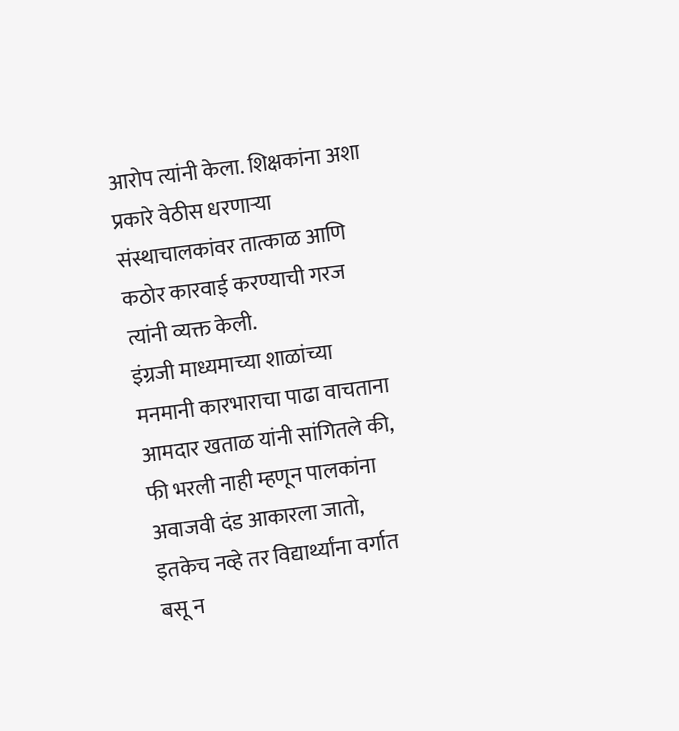आरोप त्यांनी केला. शिक्षकांना अशा प्रकारे वेठीस धरणाऱ्या संस्थाचालकांवर तात्काळ आणि कठोर कारवाई करण्याची गरज त्यांनी व्यक्त केली.
इंग्रजी माध्यमाच्या शाळांच्या मनमानी कारभाराचा पाढा वाचताना आमदार खताळ यांनी सांगितले की, फी भरली नाही म्हणून पालकांना अवाजवी दंड आकारला जातो, इतकेच नव्हे तर विद्यार्थ्यांना वर्गात बसू न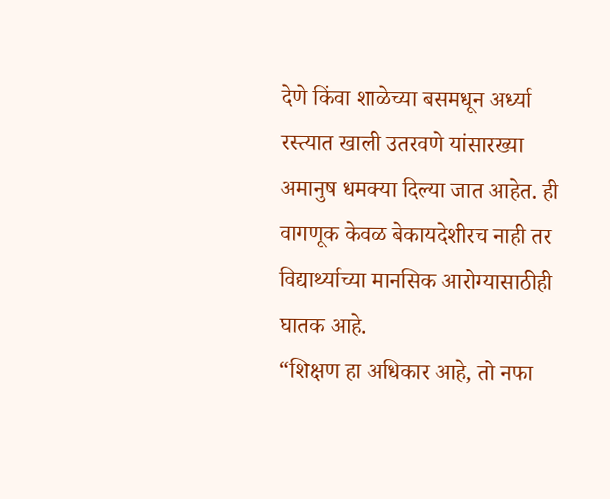देणे किंवा शाळेच्या बसमधून अर्ध्या रस्त्यात खाली उतरवणे यांसारख्या अमानुष धमक्या दिल्या जात आहेत. ही वागणूक केवळ बेकायदेशीरच नाही तर विद्यार्थ्याच्या मानसिक आरोग्यासाठीही घातक आहे.
“शिक्षण हा अधिकार आहे, तो नफा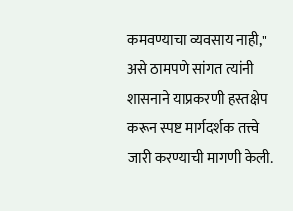कमवण्याचा व्यवसाय नाही," असे ठामपणे सांगत त्यांनी शासनाने याप्रकरणी हस्तक्षेप करून स्पष्ट मार्गदर्शक तत्त्वे जारी करण्याची मागणी केली.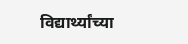विद्यार्थ्यांच्या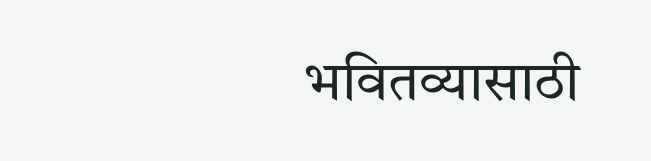भवितव्यासाठी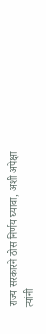राज्य सरकारने ठोस निर्णय घ्यावा, अशी अपेक्षा त्यांनी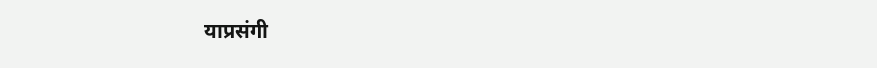याप्रसंगी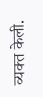व्यक्त केली.